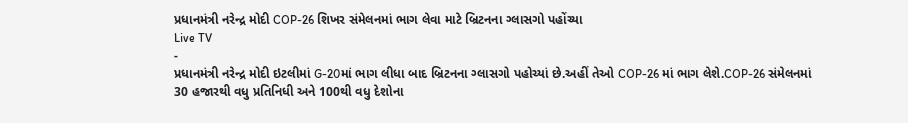પ્રધાનમંત્રી નરેન્દ્ર મોદી COP-26 શિખર સંમેલનમાં ભાગ લેવા માટે બ્રિટનના ગ્લાસગો પહોંચ્યા
Live TV
-
પ્રધાનમંત્રી નરેન્દ્ર મોદી ઇટલીમાં G-20માં ભાગ લીધા બાદ બ્રિટનના ગ્લાસગો પહોચ્યાં છે.અહીં તેઓ COP-26 માં ભાગ લેશે.COP-26 સંમેલનમાં 30 હજારથી વધુ પ્રતિનિધી અને 100થી વધુ દેશોના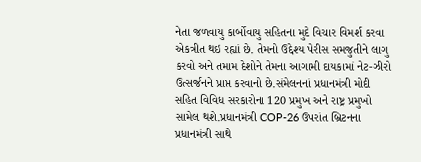નેતા જળવાયુ કાર્બોવાયુ સહિતના મુદે વિચાર વિમર્શ કરવા એકત્રીત થઇ રહ્યાં છે. તેમનો ઉદ્દેશ્ય પેરીસ સમજુતીને લાગુ કરવો અને તમામ દેશોને તેમના આગામી દાયકામાં નેટ-ઝીરો ઉત્સર્જનને પ્રાપ્ત કરવાનો છે.સંમેલનનાં પ્રધાનમંત્રી મોદી સહિત વિવિધ સરકારોના 120 પ્રમુખ અને રાષ્ટ્ર પ્રમુખો સામેલ થશે.પ્રધાનમંત્રી COP-26 ઉપરાંત બ્રિટનના પ્રધાનમંત્રી સાથે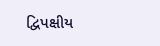દ્વિપક્ષીય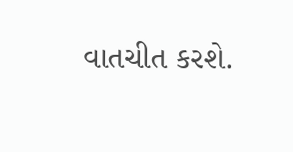વાતચીત કરશે.